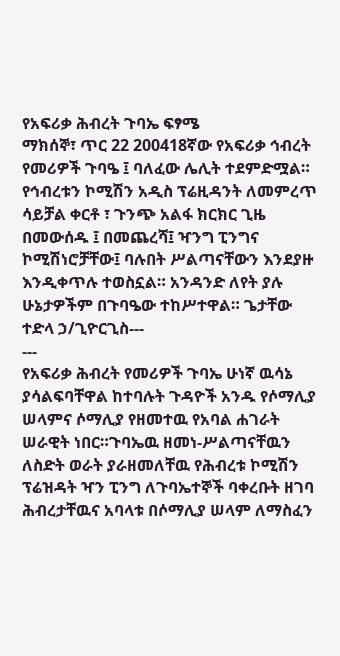የአፍሪቃ ሕብረት ጉባኤ ፍፃሜ
ማክሰኞ፣ ጥር 22 200418ኛው የአፍሪቃ ኅብረት የመሪዎች ጉባዔ ፤ ባለፈው ሌሊት ተደምድሟል። የኅብረቱን ኮሚሽን አዲስ ፕሬዚዳንት ለመምረጥ ሳይቻል ቀርቶ ፣ ጉንጭ አልፋ ክርክር ጊዜ በመውሰዱ ፤ በመጨረሻ፤ ዣንግ ፒንግና ኮሚሽነሮቻቸው፤ ባሉበት ሥልጣናቸውን እንደያዙ እንዲቀጥሉ ተወስኗል። አንዳንድ ለየት ያሉ ሁኔታዎችም በጉባዔው ተከሥተዋል። ጌታቸው ተድላ ኃ/ጊዮርጊስ---
---
የአፍሪቃ ሕብረት የመሪዎች ጉባኤ ሁነኛ ዉሳኔ ያሳልፍባቸዋል ከተባሉት ጉዳዮች አንዱ የሶማሊያ ሠላምና ሶማሊያ የዘመተዉ የአባል ሐገራት ሠራዊት ነበር።ጉባኤዉ ዘመነ-ሥልጣናቸዉን ለስድት ወራት ያራዘመለቸዉ የሕብረቱ ኮሚሽን ፕሬዝዳት ዣን ፒንግ ለጉባኤተኞች ባቀረቡት ዘገባ ሕብረታቸዉና አባላቱ በሶማሊያ ሠላም ለማስፈን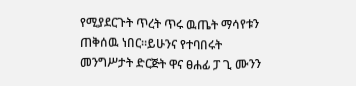የሚያደርጉት ጥረት ጥሩ ዉጤት ማሳየቱን ጠቅሰዉ ነበር።ይሁንና የተባበሩት መንግሥታት ድርጅት ዋና ፀሐፊ ፓ ጊ ሙንን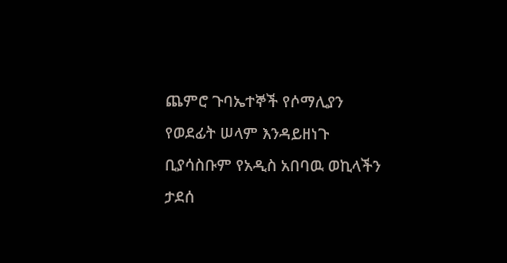ጨምሮ ጉባኤተኞች የሶማሊያን የወደፊት ሠላም እንዳይዘነጉ ቢያሳስቡም የአዲስ አበባዉ ወኪላችን ታደሰ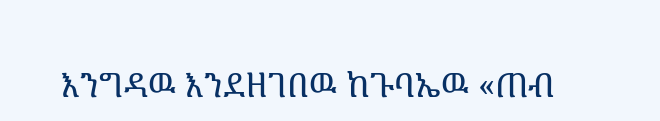እንግዳዉ እንደዘገበዉ ከጉባኤዉ «ጠብ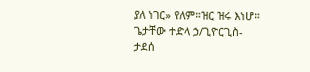ያለ ነገር» የለም።ዝር ዝሩ እነሆ።
ጌታቸው ተድላ ኃ/ጊዮርጊስ-
ታደሰ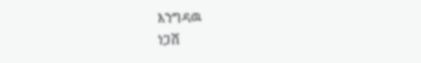እንግዳዉ
ነጋሽ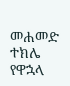መሐመድ
ተክሌ የዋኋላ